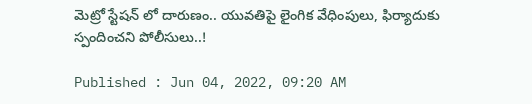మెట్రో స్టేషన్ లో దారుణం.. యువతిపై లైంగిక వేధింపులు, ఫిర్యాదుకు స్పందించని పోలీసులు..!

Published : Jun 04, 2022, 09:20 AM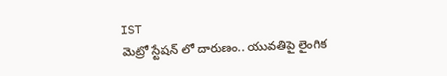IST
మెట్రో స్టేషన్ లో దారుణం.. యువతిపై లైంగిక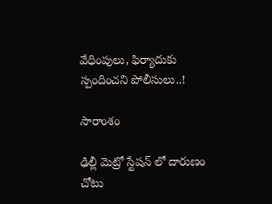వేధింపులు, ఫిర్యాదుకు స్పందించని పోలీసులు..!

సారాంశం

ఢిల్లీ మెట్రో స్టేషన్ లో దారుణం చోటు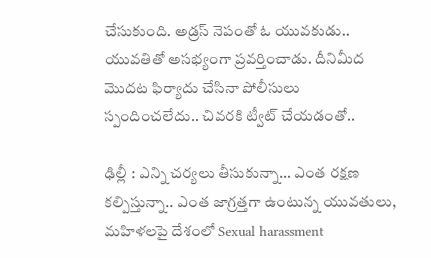చేసుకుంది. అడ్రస్ నెపంతో ఓ యువకుడు.. యువతితో అసభ్యంగా ప్రవర్తించాడు. దీనిమీద మొదట ఫిర్యాదు చేసినా పోలీసులు స్పందించలేదు.. చివరకి ట్వీట్ చేయడంతో..

ఢిల్లీ : ఎన్ని చర్యలు తీసుకున్నా… ఎంత రక్షణ కల్పిస్తున్నా.. ఎంత జాగ్రత్తగా ఉంటున్న యువతులు, మహిళలపై దేశంలో Sexual harassment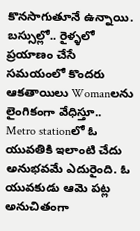కొనసాగుతూనే ఉన్నాయి. బస్సుల్లో.. రైళ్ళలో ప్రయాణం చేసే సమయంలో కొందరు ఆకతాయిలు Womanలను లైంగికంగా వేధిస్తూ.. Metro stationలో ఓ యువతికి ఇలాంటి చేదు అనుభవమే ఎదురైంది. ఓ యువకుడు ఆమె పట్ల అనుచితంగా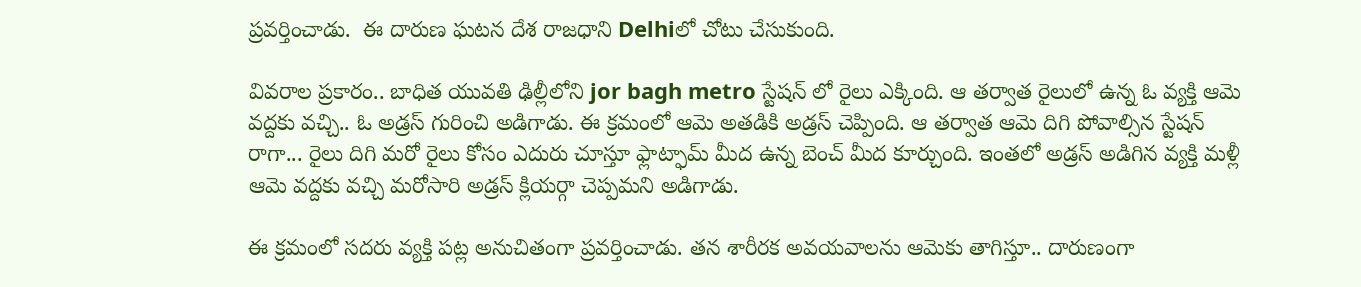ప్రవర్తించాడు.  ఈ దారుణ ఘటన దేశ రాజధాని Delhiలో చోటు చేసుకుంది.

వివరాల ప్రకారం.. బాధిత యువతి ఢిల్లీలోని jor bagh metro స్టేషన్ లో రైలు ఎక్కింది. ఆ తర్వాత రైలులో ఉన్న ఓ వ్యక్తి ఆమె వద్దకు వచ్చి.. ఓ అడ్రస్ గురించి అడిగాడు. ఈ క్రమంలో ఆమె అతడికి అడ్రస్ చెప్పింది. ఆ తర్వాత ఆమె దిగి పోవాల్సిన స్టేషన్ రాగా... రైలు దిగి మరో రైలు కోసం ఎదురు చూస్తూ ఫ్లాట్ఫామ్ మీద ఉన్న బెంచ్ మీద కూర్చుంది. ఇంతలో అడ్రస్ అడిగిన వ్యక్తి మళ్లీ ఆమె వద్దకు వచ్చి మరోసారి అడ్రస్ క్లియర్గా చెప్పమని అడిగాడు.

ఈ క్రమంలో సదరు వ్యక్తి పట్ల అనుచితంగా ప్రవర్తించాడు. తన శారీరక అవయవాలను ఆమెకు తాగిస్తూ.. దారుణంగా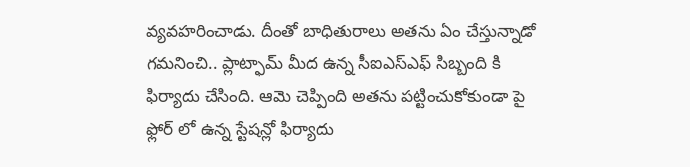వ్యవహరించాడు. దీంతో బాధితురాలు అతను ఏం చేస్తున్నాడో గమనించి.. ప్లాట్ఫామ్ మీద ఉన్న సీఐఎస్ఎఫ్ సిబ్బంది కి ఫిర్యాదు చేసింది. ఆమె చెప్పింది అతను పట్టించుకోకుండా పై ఫ్లోర్ లో ఉన్న స్టేషన్లో ఫిర్యాదు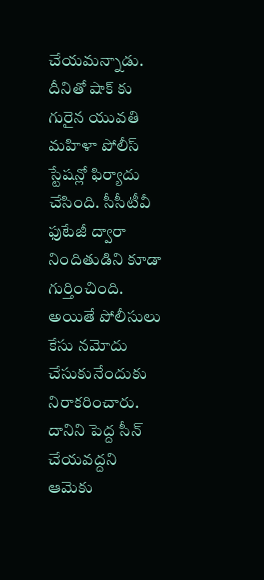చేయమన్నాడు. దీనితో షాక్ కు గురైన యువతి మహిళా పోలీస్ స్టేషన్లో ఫిర్యాదు చేసింది. సీసీటీవీ ఫుటేజీ ద్వారా నిందితుడిని కూడా గుర్తించింది. అయితే పోలీసులు కేసు నమోదు చేసుకునేందుకు నిరాకరించారు. దానిని పెద్ద సీన్ చేయవద్దని ఆమెకు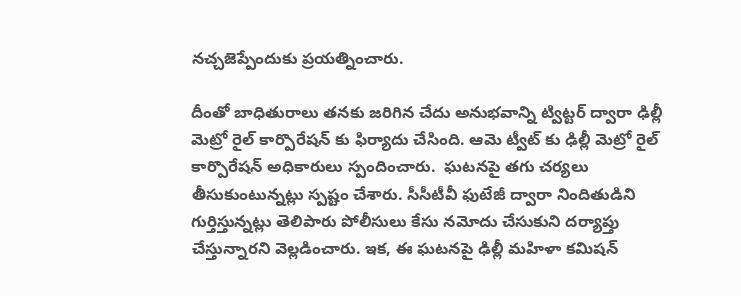నచ్చజెప్పేందుకు ప్రయత్నించారు.

దీంతో బాధితురాలు తనకు జరిగిన చేదు అనుభవాన్ని ట్విట్టర్ ద్వారా ఢిల్లీ మెట్రో రైల్ కార్పొరేషన్ కు ఫిర్యాదు చేసింది. ఆమె ట్వీట్ కు ఢిల్లీ మెట్రో రైల్ కార్పొరేషన్ అధికారులు స్పందించారు.  ఘటనపై తగు చర్యలు తీసుకుంటున్నట్లు స్పష్టం చేశారు. సీసీటీవీ ఫుటేజీ ద్వారా నిందితుడిని గుర్తిస్తున్నట్లు తెలిపారు పోలీసులు కేసు నమోదు చేసుకుని దర్యాప్తు చేస్తున్నారని వెల్లడించారు. ఇక, ఈ ఘటనపై ఢిల్లీ మహిళా కమిషన్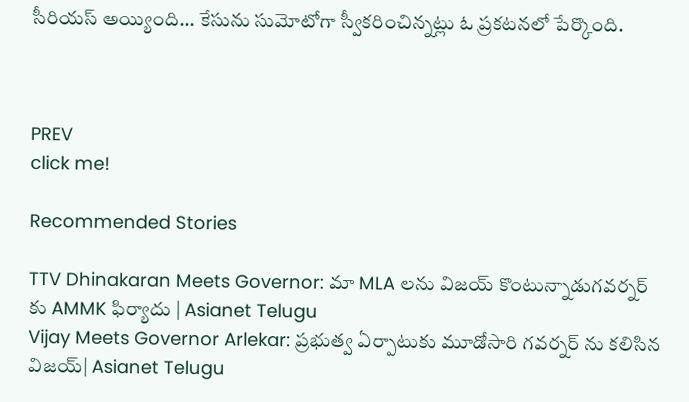సీరియస్ అయ్యింది... కేసును సుమోటోగా స్వీకరించిన్నట్లు ఓ ప్రకటనలో పేర్కొంది.



PREV
click me!

Recommended Stories

TTV Dhinakaran Meets Governor: మా MLA లను విజయ్ కొంటున్నాడుగవర్నర్ కు AMMK ఫిర్యాదు | Asianet Telugu
Vijay Meets Governor Arlekar: ప్రభుత్వ ఏర్పాటుకు మూడోసారి గవర్నర్ ను కలిసిన విజయ్| Asianet Telugu